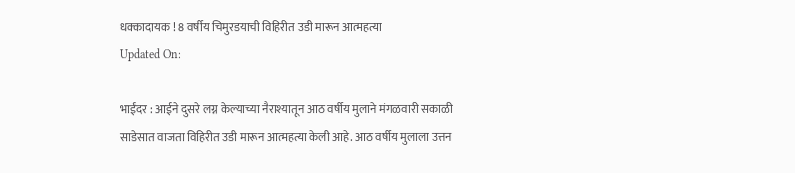धक्कादायक ! 8 वर्षीय चिमुरडयाची विहिरीत उडी मारून आत्महत्या
Updated On:

भाईंदर : आईने दुसरे लग्न केल्याच्या नैराश्यातून आठ वर्षीय मुलाने मंगळवारी सकाळी साडेसात वाजता विहिरीत उडी मारून आत्महत्या केली आहे. आठ वर्षीय मुलाला उत्तन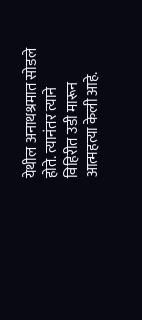येथील अनाथश्रमात सोडले होते. त्यानंतर त्याने विहिरीत उडी मारून आत्महत्या केली आहे.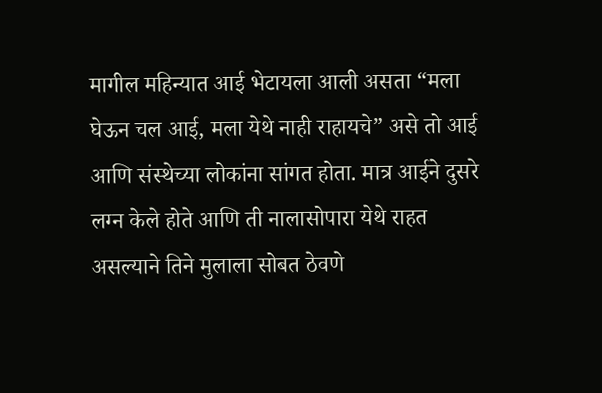मागील महिन्यात आई भेटायला आली असता “मला घेऊन चल आई, मला येथे नाही राहायचे” असे तो आई आणि संस्थेच्या लोकांना सांगत होता. मात्र आईने दुसरे लग्न केले होते आणि ती नालासोपारा येथे राहत असल्याने तिने मुलाला सोबत ठेवणे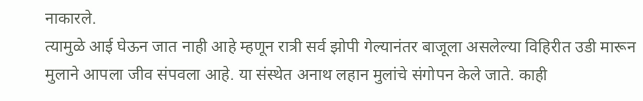नाकारले.
त्यामुळे आई घेऊन जात नाही आहे म्हणून रात्री सर्व झोपी गेल्यानंतर बाजूला असलेल्या विहिरीत उडी मारून मुलाने आपला जीव संपवला आहे. या संस्थेत अनाथ लहान मुलांचे संगोपन केले जाते. काही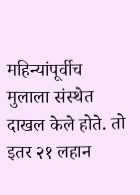महिन्यांपूर्वीच मुलाला संस्थेत दाखल केले होते. तो इतर २१ लहान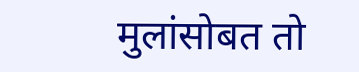मुलांसोबत तो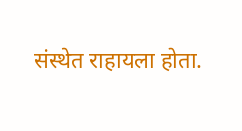संस्थेत राहायला होता.